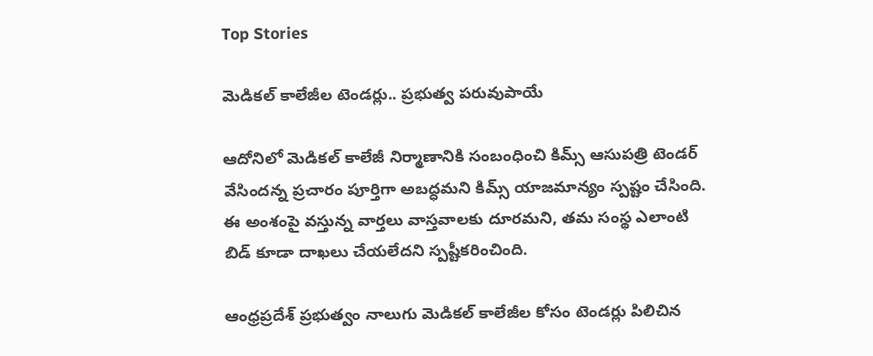Top Stories

మెడికల్ కాలేజీల టెండర్లు.. ప్రభుత్వ పరువుపాయే

ఆదోనిలో మెడికల్ కాలేజీ నిర్మాణానికి సంబంధించి కిమ్స్ ఆసుపత్రి టెండర్ వేసిందన్న ప్రచారం పూర్తిగా అబద్ధమని కిమ్స్ యాజమాన్యం స్పష్టం చేసింది. ఈ అంశంపై వస్తున్న వార్తలు వాస్తవాలకు దూరమని, తమ సంస్థ ఎలాంటి బిడ్‌ కూడా దాఖలు చేయలేదని స్పష్టీకరించింది.

ఆంధ్రప్రదేశ్ ప్రభుత్వం నాలుగు మెడికల్ కాలేజీల కోసం టెండర్లు పిలిచిన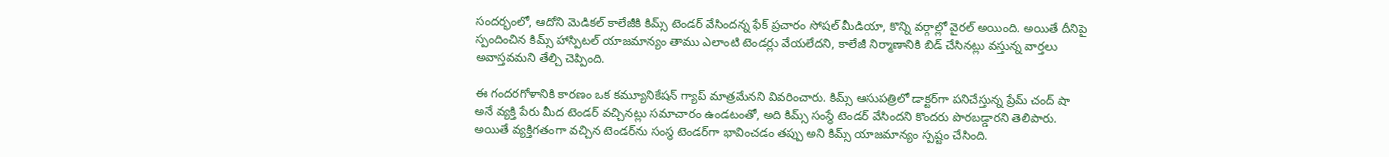సందర్భంలో, ఆదోని మెడికల్ కాలేజీకి కిమ్స్ టెండర్ వేసిందన్న ఫేక్ ప్రచారం సోషల్ మీడియా, కొన్ని వర్గాల్లో వైరల్ అయింది. అయితే దీనిపై స్పందించిన కిమ్స్ హాస్పిటల్ యాజమాన్యం తాము ఎలాంటి టెండర్లు వేయలేదని, కాలేజీ నిర్మాణానికి బిడ్ చేసినట్లు వస్తున్న వార్తలు అవాస్తవమని తేల్చి చెప్పింది.

ఈ గందరగోళానికి కారణం ఒక కమ్యూనికేషన్ గ్యాప్ మాత్రమేనని వివరించారు. కిమ్స్ ఆసుపత్రిలో డాక్టర్‌గా పనిచేస్తున్న ప్రేమ్ చంద్ షా అనే వ్యక్తి పేరు మీద టెండర్ వచ్చినట్లు సమాచారం ఉండటంతో, అది కిమ్స్ సంస్థే టెండర్ వేసిందని కొందరు పొరబడ్డారని తెలిపారు. అయితే వ్యక్తిగతంగా వచ్చిన టెండర్‌ను సంస్థ టెండర్‌గా భావించడం తప్పు అని కిమ్స్ యాజమాన్యం స్పష్టం చేసింది.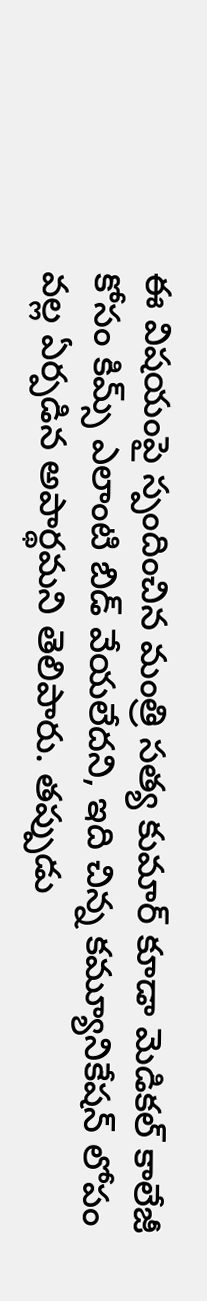ఈ విషయంపై స్పందించిన మంత్రి సత్య కుమార్ కూడా మెడికల్ కాలేజీ కోసం కిమ్స్ ఎలాంటి బిడ్ వేయలేదని, ఇది చిన్న కమ్యూనికేషన్ లోపం వల్ల ఏర్పడిన అపార్థమని తెలిపారు. తప్పుడు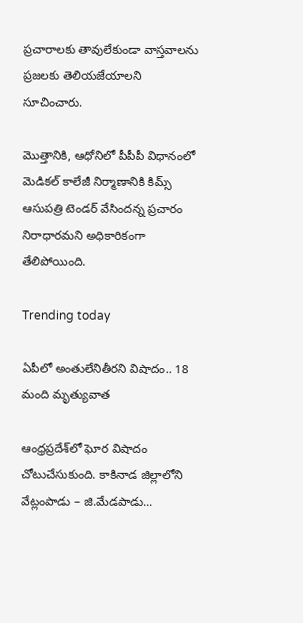ప్రచారాలకు తావులేకుండా వాస్తవాలను ప్రజలకు తెలియజేయాలని సూచించారు.

మొత్తానికి, ఆధోనిలో పీపీపీ విధానంలో మెడికల్ కాలేజీ నిర్మాణానికి కిమ్స్ ఆసుపత్రి టెండర్ వేసిందన్న ప్రచారం నిరాధారమని అధికారికంగా తేలిపోయింది.

Trending today

ఏపీలో అంతులేనితీరని విషాదం.. 18 మంది మృత్యువాత

ఆంధ్రప్రదేశ్‌లో ఘోర విషాదం చోటుచేసుకుంది. కాకినాడ జిల్లాలోని వేట్లంపాడు – జి.మేడపాడు...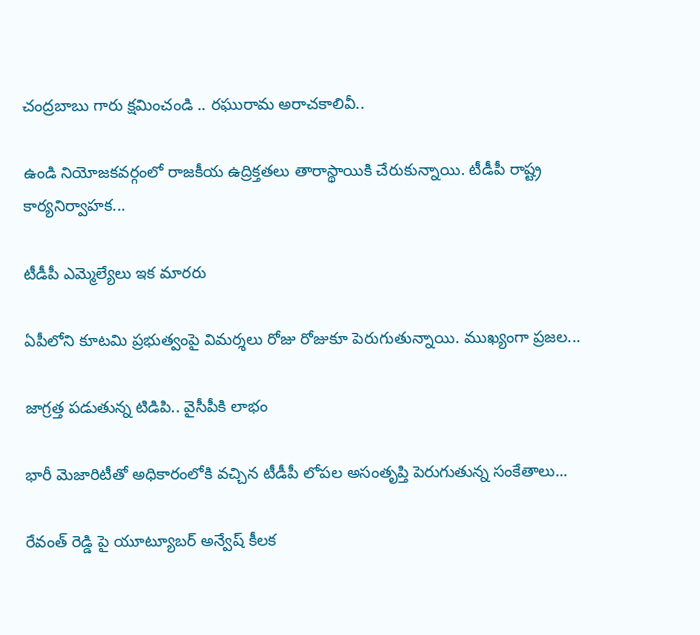చంద్రబాబు గారు క్షమించండి .. రఘురామ అరాచకాలివీ..

ఉండి నియోజకవర్గంలో రాజకీయ ఉద్రిక్తతలు తారాస్థాయికి చేరుకున్నాయి. టీడీపీ రాష్ట్ర కార్యనిర్వాహక...

టీడీపీ ఎమ్మెల్యేలు ఇక మారరు

ఏపీలోని కూటమి ప్రభుత్వంపై విమర్శలు రోజు రోజుకూ పెరుగుతున్నాయి. ముఖ్యంగా ప్రజల...

జాగ్రత్త పడుతున్న టిడిపి.. వైసీపీకి లాభం

భారీ మెజారిటీతో అధికారంలోకి వచ్చిన టీడీపీ లోపల అసంతృప్తి పెరుగుతున్న సంకేతాలు...

రేవంత్ రెడ్డి పై యూట్యూబర్ అన్వేష్ కీలక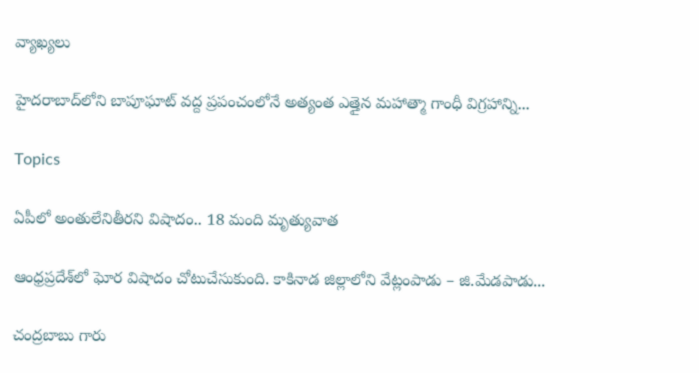వ్యాఖ్యలు

హైదరాబాద్‌లోని బాపూఘాట్ వద్ద ప్రపంచంలోనే అత్యంత ఎత్తైన మహాత్మా గాంధీ విగ్రహాన్ని...

Topics

ఏపీలో అంతులేనితీరని విషాదం.. 18 మంది మృత్యువాత

ఆంధ్రప్రదేశ్‌లో ఘోర విషాదం చోటుచేసుకుంది. కాకినాడ జిల్లాలోని వేట్లంపాడు – జి.మేడపాడు...

చంద్రబాబు గారు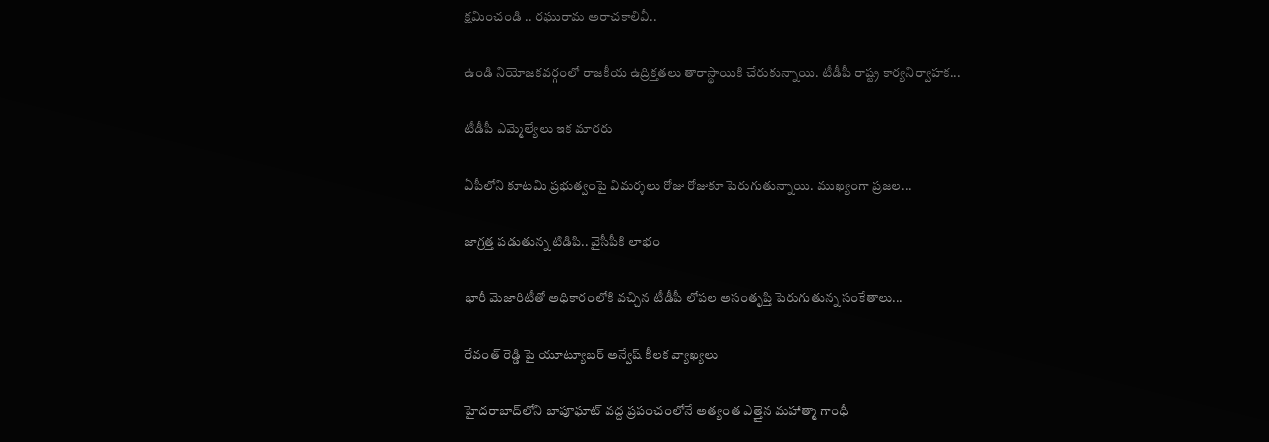క్షమించండి .. రఘురామ అరాచకాలివీ..

ఉండి నియోజకవర్గంలో రాజకీయ ఉద్రిక్తతలు తారాస్థాయికి చేరుకున్నాయి. టీడీపీ రాష్ట్ర కార్యనిర్వాహక...

టీడీపీ ఎమ్మెల్యేలు ఇక మారరు

ఏపీలోని కూటమి ప్రభుత్వంపై విమర్శలు రోజు రోజుకూ పెరుగుతున్నాయి. ముఖ్యంగా ప్రజల...

జాగ్రత్త పడుతున్న టిడిపి.. వైసీపీకి లాభం

భారీ మెజారిటీతో అధికారంలోకి వచ్చిన టీడీపీ లోపల అసంతృప్తి పెరుగుతున్న సంకేతాలు...

రేవంత్ రెడ్డి పై యూట్యూబర్ అన్వేష్ కీలక వ్యాఖ్యలు

హైదరాబాద్‌లోని బాపూఘాట్ వద్ద ప్రపంచంలోనే అత్యంత ఎత్తైన మహాత్మా గాంధీ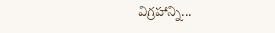విగ్రహాన్ని...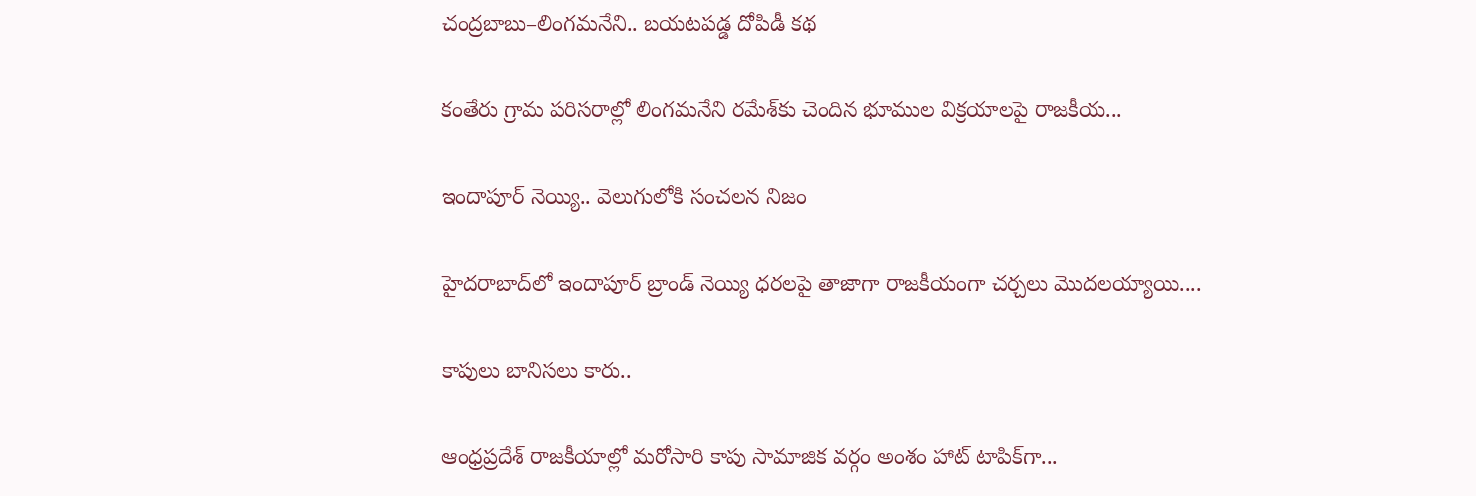చంద్రబాబు–లింగమనేని.. బయటపడ్డ దోపిడీ కథ

కంతేరు గ్రామ పరిసరాల్లో లింగమనేని రమేశ్‌కు చెందిన భూముల విక్రయాలపై రాజకీయ...

ఇందాపూర్ నెయ్యి.. వెలుగులోకి సంచలన నిజం

హైదరాబాద్‌లో ఇందాపూర్ బ్రాండ్ నెయ్యి ధరలపై తాజాగా రాజకీయంగా చర్చలు మొదలయ్యాయి....

కాపులు బానిసలు కారు..

ఆంధ్రప్రదేశ్ రాజకీయాల్లో మరోసారి కాపు సామాజిక వర్గం అంశం హాట్ టాపిక్‌గా...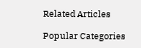Related Articles

Popular Categories